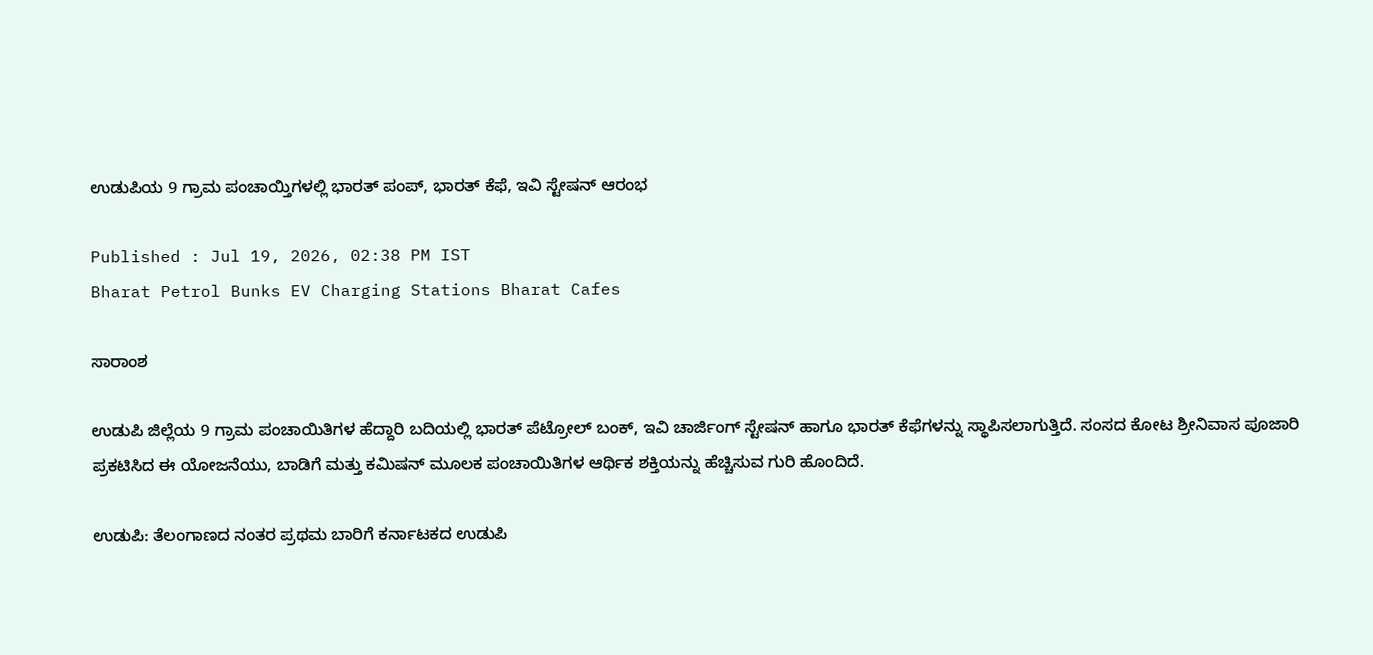ಉಡುಪಿಯ 9 ಗ್ರಾಮ ಪಂಚಾಯ್ತಿಗಳಲ್ಲಿ ಭಾರತ್ ಪಂಪ್, ಭಾರತ್ ಕೆಫೆ, ಇವಿ ಸ್ಟೇಷನ್ ಆರಂಭ

Published : Jul 19, 2026, 02:38 PM IST
Bharat Petrol Bunks EV Charging Stations Bharat Cafes

ಸಾರಾಂಶ

ಉಡುಪಿ ಜಿಲ್ಲೆಯ 9 ಗ್ರಾಮ ಪಂಚಾಯಿತಿಗಳ ಹೆದ್ದಾರಿ ಬದಿಯಲ್ಲಿ ಭಾರತ್ ಪೆಟ್ರೋಲ್ ಬಂಕ್, ಇವಿ ಚಾರ್ಜಿಂಗ್ ಸ್ಟೇಷನ್ ಹಾಗೂ ಭಾರತ್ ಕೆಫೆಗಳನ್ನು ಸ್ಥಾಪಿಸಲಾಗುತ್ತಿದೆ. ಸಂಸದ ಕೋಟ ಶ್ರೀನಿವಾಸ ಪೂಜಾರಿ ಪ್ರಕಟಿಸಿದ ಈ ಯೋಜನೆಯು, ಬಾಡಿಗೆ ಮತ್ತು ಕಮಿಷನ್ ಮೂಲಕ ಪಂಚಾಯಿತಿಗಳ ಆರ್ಥಿಕ ಶಕ್ತಿಯನ್ನು ಹೆಚ್ಚಿಸುವ ಗುರಿ ಹೊಂದಿದೆ.

ಉಡುಪಿ: ತೆಲಂಗಾಣದ ನಂತರ ಪ್ರಥಮ ಬಾರಿಗೆ ಕರ್ನಾಟಕದ ಉಡುಪಿ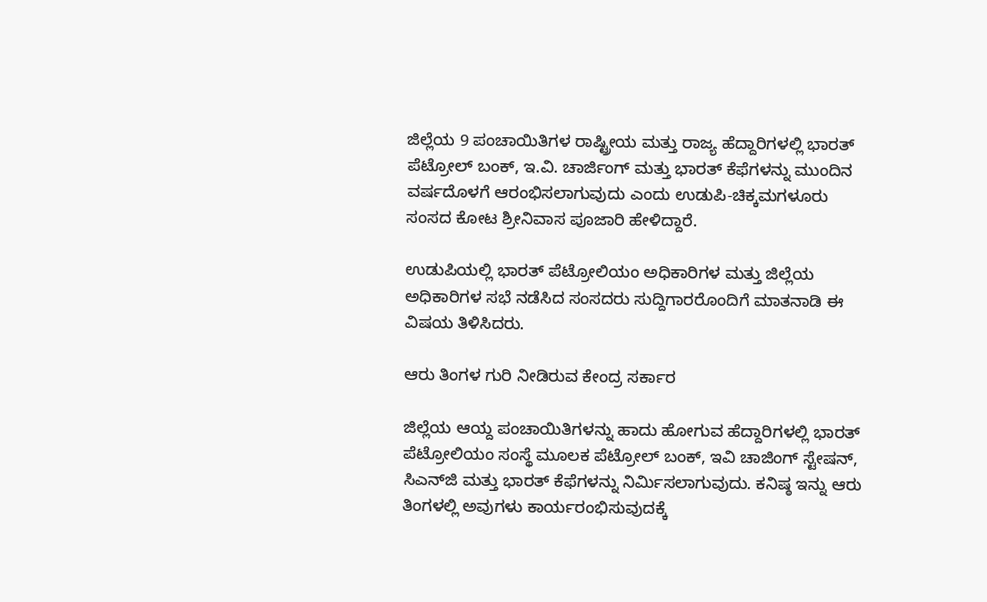ಜಿಲ್ಲೆಯ 9 ಪಂಚಾಯಿತಿಗಳ ರಾಷ್ಟ್ರೀಯ ಮತ್ತು ರಾಜ್ಯ ಹೆದ್ದಾರಿಗಳಲ್ಲಿ ಭಾರತ್ ಪೆಟ್ರೋಲ್ ಬಂಕ್, ಇ.ವಿ. ಚಾರ್ಜಿಂಗ್ ಮತ್ತು ಭಾರತ್ ಕೆಫೆಗಳನ್ನು ಮುಂದಿನ ವರ್ಷದೊಳಗೆ ಆರಂಭಿಸಲಾಗುವುದು ಎಂದು ಉಡುಪಿ-ಚಿಕ್ಕಮಗಳೂರು ಸಂಸದ ಕೋಟ ಶ್ರೀನಿವಾಸ ಪೂಜಾರಿ ಹೇಳಿದ್ದಾರೆ.

ಉಡುಪಿಯಲ್ಲಿ ಭಾರತ್ ಪೆಟ್ರೋಲಿಯಂ ಅಧಿಕಾರಿಗಳ ಮತ್ತು ಜಿಲ್ಲೆಯ ಅಧಿಕಾರಿಗಳ ಸಭೆ ನಡೆಸಿದ ಸಂಸದರು ಸುದ್ದಿಗಾರರೊಂದಿಗೆ ಮಾತನಾಡಿ ಈ ವಿಷಯ ತಿಳಿಸಿದರು.

ಆರು ತಿಂಗಳ ಗುರಿ ನೀಡಿರುವ ಕೇಂದ್ರ ಸರ್ಕಾರ

ಜಿಲ್ಲೆಯ ಆಯ್ದ ಪಂಚಾಯಿತಿಗಳನ್ನು ಹಾದು ಹೋಗುವ ಹೆದ್ದಾರಿಗಳಲ್ಲಿ ಭಾರತ್ ಪೆಟ್ರೋಲಿಯಂ ಸಂಸ್ಥೆ ಮೂಲಕ ಪೆಟ್ರೋಲ್ ಬಂಕ್, ಇವಿ ಚಾಜಿಂಗ್ ಸ್ಟೇಷನ್, ಸಿಎನ್‌ಜಿ ಮತ್ತು ಭಾರತ್ ಕೆಫೆಗಳನ್ನು ನಿರ್ಮಿಸಲಾಗುವುದು. ಕನಿಷ್ಠ ಇನ್ನು ಆರು ತಿಂಗಳಲ್ಲಿ ಅವುಗಳು ಕಾರ್ಯರಂಭಿಸುವುದಕ್ಕೆ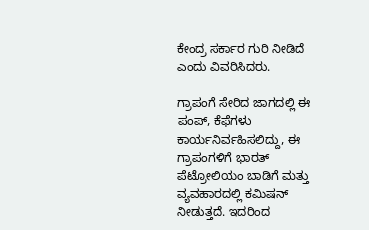ಕೇಂದ್ರ ಸರ್ಕಾರ ಗುರಿ ನೀಡಿದೆ ಎಂದು ವಿವರಿಸಿದರು.

ಗ್ರಾಪಂಗೆ ಸೇರಿದ ಜಾಗದಲ್ಲಿ ಈ ಪಂಪ್‌, ಕೆಫೆಗಳು ಕಾರ್ಯನಿರ್ವಹಿಸಲಿದ್ದು, ಈ ಗ್ರಾಪಂಗಳಿಗೆ ಭಾರತ್ ಪೆಟ್ರೋಲಿಯಂ ಬಾಡಿಗೆ ಮತ್ತು ವ್ಯವಹಾರದಲ್ಲಿ ಕಮಿಷನ್ ನೀಡುತ್ತದೆ. ಇದರಿಂದ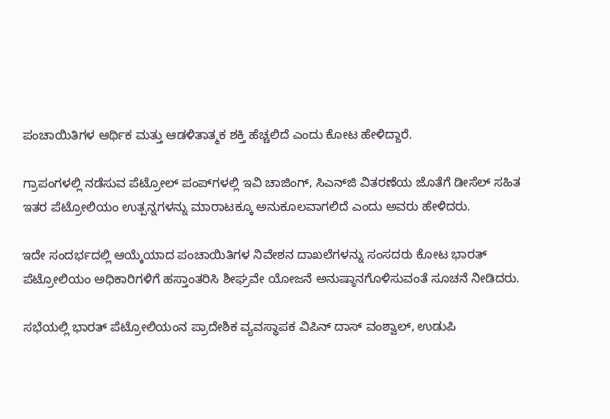ಪಂಚಾಯಿತಿಗಳ ಆರ್ಥಿಕ ಮತ್ತು ಆಡಳಿತಾತ್ಮಕ ಶಕ್ತಿ ಹೆಚ್ಚಲಿದೆ ಎಂದು ಕೋಟ ಹೇಳಿದ್ದಾರೆ.

ಗ್ರಾಪಂಗಳಲ್ಲಿ ನಡೆಸುವ ಪೆಟ್ರೋಲ್ ಪಂಪ್‌ಗಳಲ್ಲಿ ಇವಿ ಚಾಜಿಂಗ್, ಸಿಎನ್‌ಜಿ ವಿತರಣೆಯ ಜೊತೆಗೆ ಡೀಸೆಲ್ ಸಹಿತ ಇತರ ಪೆಟ್ರೋಲಿಯಂ ಉತ್ಪನ್ನಗಳನ್ನು ಮಾರಾಟಕ್ಕೂ ಅನುಕೂಲವಾಗಲಿದೆ ಎಂದು ಅವರು ಹೇಳಿದರು.

ಇದೇ ಸಂದರ್ಭದಲ್ಲಿ ಆಯ್ಕೆಯಾದ ಪಂಚಾಯಿತಿಗಳ ನಿವೇಶನ ದಾಖಲೆಗಳನ್ನು ಸಂಸದರು ಕೋಟ ಭಾರತ್ ಪೆಟ್ರೋಲಿಯಂ ಅಧಿಕಾರಿಗಳಿಗೆ ಹಸ್ತಾಂತರಿಸಿ ಶೀಘ್ರವೇ ಯೋಜನೆ ಅನುಷ್ಠಾನಗೊಳಿಸುವಂತೆ ಸೂಚನೆ ನೀಡಿದರು.

ಸಭೆಯಲ್ಲಿ ಭಾರತ್ ಪೆಟ್ರೋಲಿಯಂನ ಪ್ರಾದೇಶಿಕ ವ್ಯವಸ್ಥಾಪಕ ವಿಪಿನ್ ದಾಸ್ ವಂಶ್ವಾಲ್, ಉಡುಪಿ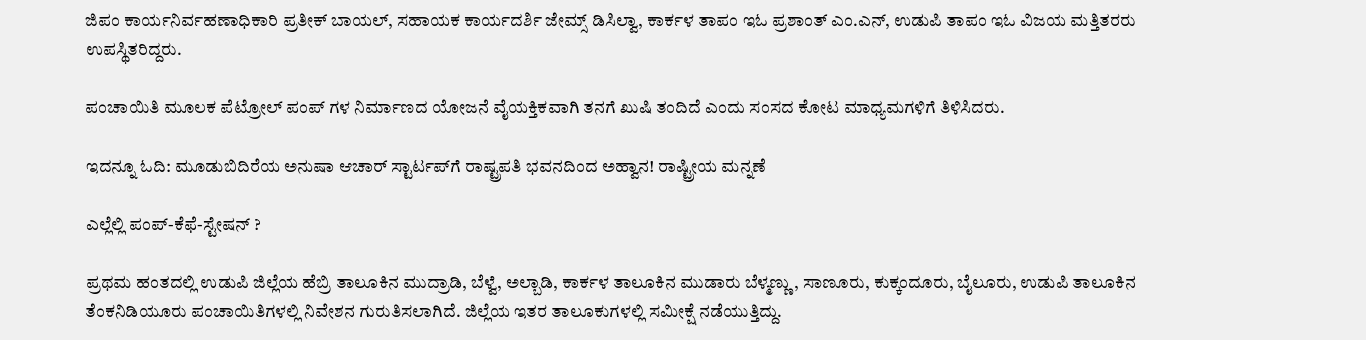ಜಿಪಂ ಕಾರ್ಯನಿರ್ವಹಣಾಧಿಕಾರಿ ಪ್ರತೀಕ್ ಬಾಯಲ್, ಸಹಾಯಕ ಕಾರ್ಯದರ್ಶಿ ಜೇಮ್ಸ್ ಡಿಸಿಲ್ವಾ, ಕಾರ್ಕಳ ತಾಪಂ ಇಓ ಪ್ರಶಾಂತ್ ಎಂ.ಎನ್, ಉಡುಪಿ ತಾಪಂ ಇಓ ವಿಜಯ ಮತ್ತಿತರರು ಉಪಸ್ಥಿತರಿದ್ದರು.

ಪಂಚಾಯಿತಿ ಮೂಲಕ ಪೆಟ್ರೋಲ್ ಪಂಪ್ ಗಳ ನಿರ್ಮಾಣದ ಯೋಜನೆ ವೈಯಕ್ತಿಕವಾಗಿ ತನಗೆ ಖುಷಿ ತಂದಿದೆ ಎಂದು ಸಂಸದ ಕೋಟ ಮಾಧ್ಯಮಗಳಿಗೆ ತಿಳಿಸಿದರು.

ಇದನ್ನೂ ಓದಿ: ಮೂಡುಬಿದಿರೆಯ ಅನುಷಾ ಆಚಾರ್ ಸ್ಟಾರ್ಟಪ್‌ಗೆ ರಾಷ್ಟ್ರಪತಿ ಭವನದಿಂದ ಅಹ್ವಾನ! ರಾಷ್ಟ್ರೀಯ ಮನ್ನಣೆ

ಎಲ್ಲೆಲ್ಲಿ ಪಂಪ್-ಕೆಫೆ-ಸ್ಟೇಷನ್ ?

ಪ್ರಥಮ ಹಂತದಲ್ಲಿ ಉಡುಪಿ ಜಿಲ್ಲೆಯ ಹೆಬ್ರಿ ತಾಲೂಕಿನ ಮುದ್ರಾಡಿ, ಬೆಳ್ವೆ, ಅಲ್ಬಾಡಿ, ಕಾರ್ಕಳ ತಾಲೂಕಿನ ಮುಡಾರು ಬೆಳ್ಮಣ್ಣು, ಸಾಣೂರು, ಕುಕ್ಕಂದೂರು, ಬೈಲೂರು, ಉಡುಪಿ ತಾಲೂಕಿನ ತೆಂಕನಿಡಿಯೂರು ಪಂಚಾಯಿತಿಗಳಲ್ಲಿ ನಿವೇಶನ ಗುರುತಿಸಲಾಗಿದೆ. ಜಿಲ್ಲೆಯ ಇತರ ತಾಲೂಕುಗಳಲ್ಲಿ ಸಮೀಕ್ಷೆ ನಡೆಯುತ್ತಿದ್ದು.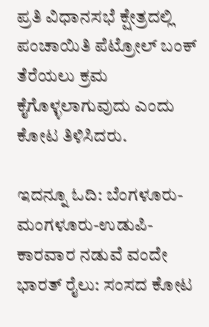ಪ್ರತಿ ವಿಧಾನಸಭೆ ಕ್ಷೇತ್ರದಲ್ಲಿ ಪಂಚಾಯಿತಿ ಪೆಟ್ರೋಲ್ ಬಂಕ್ ತೆರೆಯಲು ಕ್ರಮ ಕೈಗೊಳ್ಳಲಾಗುವುದು ಎಂದು ಕೋಟ ತಿಳಿಸಿದರು.

ಇದನ್ನೂ ಓದಿ: ಬೆಂಗಳೂರು-ಮಂಗಳೂರು-ಉಡುಪಿ-ಕಾರವಾರ ನಡುವೆ ವಂದೇ ಭಾರತ್ ರೈಲು: ಸಂಸದ ಕೋಟ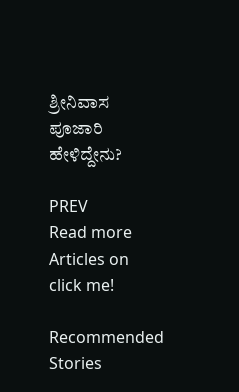ಶ್ರೀನಿವಾಸ ಪೂಜಾರಿ ಹೇಳಿದ್ದೇನು?

PREV
Read more Articles on
click me!

Recommended Stories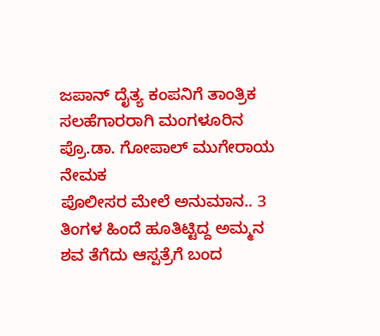ಜಪಾನ್‌ ದೈತ್ಯ ಕಂಪನಿಗೆ ತಾಂತ್ರಿಕ ಸಲಹೆಗಾರರಾಗಿ ಮಂಗಳೂರಿನ ಪ್ರೊ.ಡಾ. ಗೋಪಾಲ್ ಮುಗೇರಾಯ ನೇಮಕ
ಪೊಲೀಸರ ಮೇಲೆ ಅನುಮಾನ.. 3 ತಿಂಗಳ ಹಿಂದೆ ಹೂತಿಟ್ಟಿದ್ದ ಅಮ್ಮನ ಶವ ತೆಗೆದು ಆಸ್ಪತ್ರೆಗೆ ಬಂದ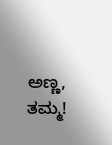ಅಣ್ಣ, ತಮ್ಮ!